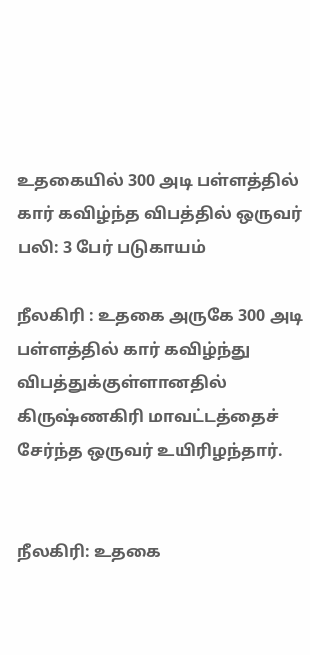உதகையில் 300 அடி பள்ளத்தில் கார் கவிழ்ந்த விபத்தில் ஒருவர் பலி: 3 பேர் படுகாயம்

நீலகிரி : உதகை அருகே 300 அடி பள்ளத்தில் கார் கவிழ்ந்து விபத்துக்குள்ளானதில் கிருஷ்ணகிரி மாவட்டத்தைச் சேர்ந்த ஒருவர் உயிரிழந்தார்.


நீலகிரி: உதகை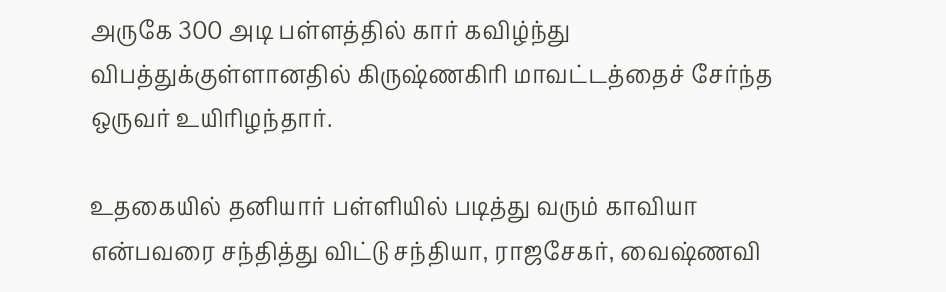அருகே 300 அடி பள்ளத்தில் கார் கவிழ்ந்து விபத்துக்குள்ளானதில் கிருஷ்ணகிரி மாவட்டத்தைச் சேர்ந்த ஒருவர் உயிரிழந்தார்.

உதகையில் தனியார் பள்ளியில் படித்து வரும் காவியா என்பவரை சந்தித்து விட்டு சந்தியா, ராஜசேகர், வைஷ்ணவி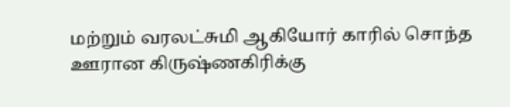மற்றும் வரலட்சுமி ஆகியோர் காரில் சொந்த ஊரான கிருஷ்ணகிரிக்கு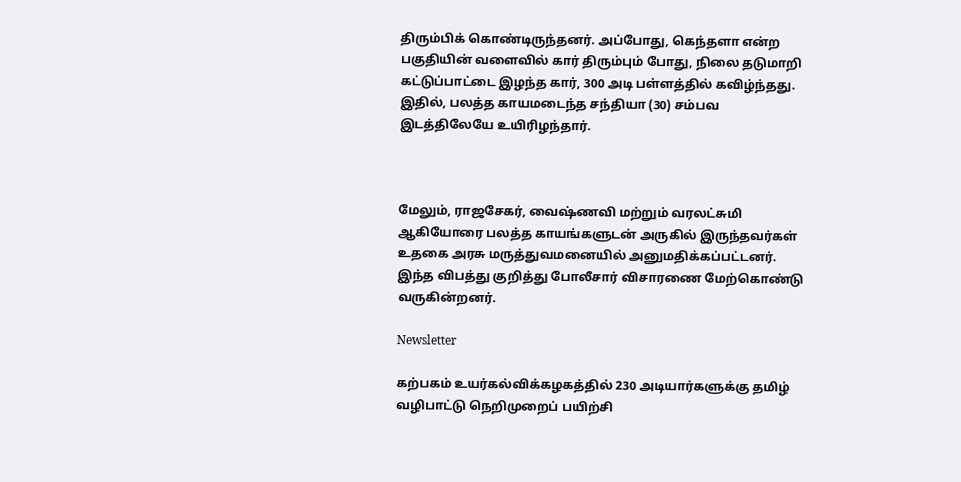திரும்பிக் கொண்டிருந்தனர். அப்போது, கெந்தளா என்ற பகுதியின் வளைவில் கார் திரும்பும் போது, நிலை தடுமாறி கட்டுப்பாட்டை இழந்த கார், 300 அடி பள்ளத்தில் கவிழ்ந்தது. இதில், பலத்த காயமடைந்த சந்தியா (30) சம்பவ இடத்திலேயே உயிரிழந்தார்.



மேலும், ராஜசேகர், வைஷ்ணவி மற்றும் வரலட்சுமி ஆகியோரை பலத்த காயங்களுடன் அருகில் இருந்தவர்கள் உதகை அரசு மருத்துவமனையில் அனுமதிக்கப்பட்டனர். இந்த விபத்து குறித்து போலீசார் விசாரணை மேற்கொண்டு வருகின்றனர்.

Newsletter

கற்பகம் உயர்கல்விக்கழகத்தில் 230 அடியார்களுக்கு தமிழ் வழிபாட்டு நெறிமுறைப் பயிற்சி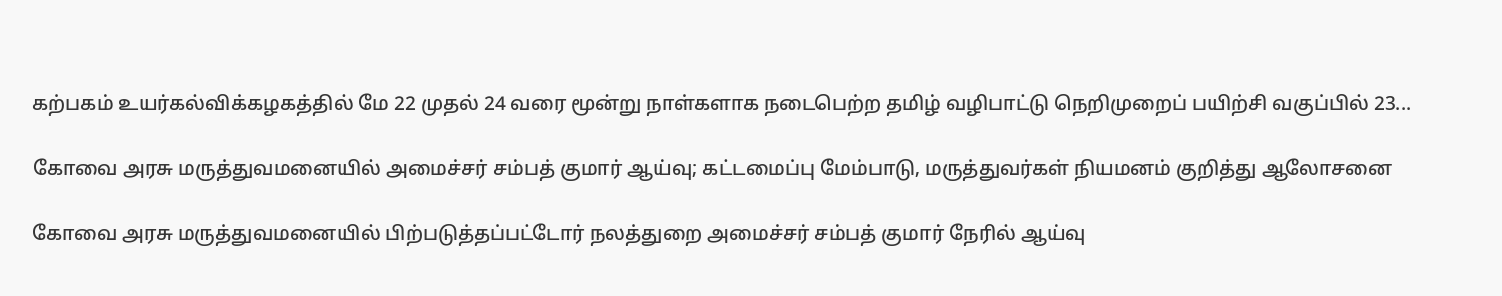கற்பகம் உயர்கல்விக்கழகத்தில் மே 22 முதல் 24 வரை மூன்று நாள்களாக நடைபெற்ற தமிழ் வழிபாட்டு நெறிமுறைப் பயிற்சி வகுப்பில் 23...

கோவை அரசு மருத்துவமனையில் அமைச்சர் சம்பத் குமார் ஆய்வு; கட்டமைப்பு மேம்பாடு, மருத்துவர்கள் நியமனம் குறித்து ஆலோசனை

கோவை அரசு மருத்துவமனையில் பிற்படுத்தப்பட்டோர் நலத்துறை அமைச்சர் சம்பத் குமார் நேரில் ஆய்வு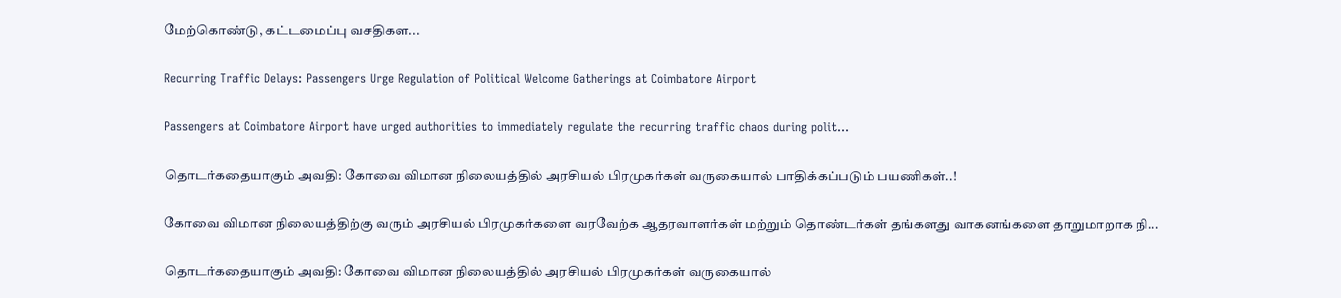மேற்கொண்டு, கட்டமைப்பு வசதிகள...

Recurring Traffic Delays: Passengers Urge Regulation of Political Welcome Gatherings at Coimbatore Airport

Passengers at Coimbatore Airport have urged authorities to immediately regulate the recurring traffic chaos during polit...

தொடர்கதையாகும் அவதி: கோவை விமான நிலையத்தில் அரசியல் பிரமுகர்கள் வருகையால் பாதிக்கப்படும் பயணிகள்..!

கோவை விமான நிலையத்திற்கு வரும் அரசியல் பிரமுகர்களை வரவேற்க ஆதரவாளர்கள் மற்றும் தொண்டர்கள் தங்களது வாகனங்களை தாறுமாறாக நி...

தொடர்கதையாகும் அவதி: கோவை விமான நிலையத்தில் அரசியல் பிரமுகர்கள் வருகையால்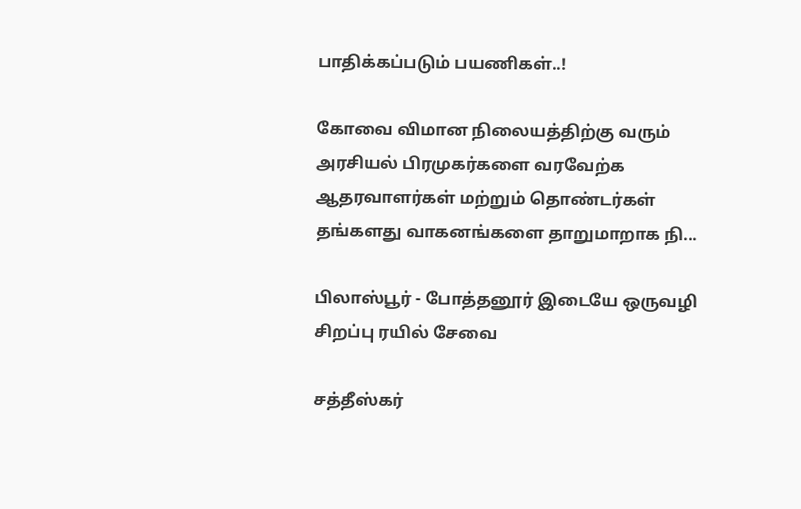பாதிக்கப்படும் பயணிகள்..!

கோவை விமான நிலையத்திற்கு வரும் அரசியல் பிரமுகர்களை வரவேற்க ஆதரவாளர்கள் மற்றும் தொண்டர்கள் தங்களது வாகனங்களை தாறுமாறாக நி...

பிலாஸ்பூர் - போத்தனூர் இடையே ஒருவழி சிறப்பு ரயில் சேவை

சத்தீஸ்கர்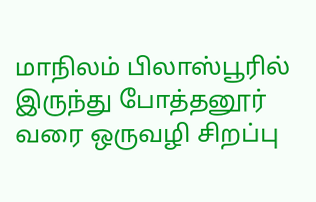மாநிலம் பிலாஸ்பூரில் இருந்து போத்தனூர் வரை ஒருவழி சிறப்பு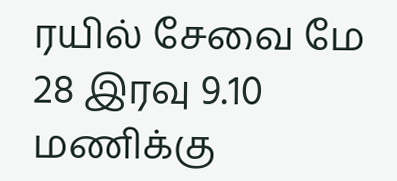ரயில் சேவை மே 28 இரவு 9.10 மணிக்கு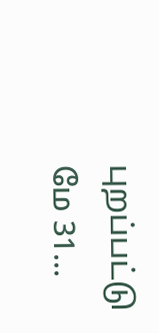புறப்பட்டு மே 31...